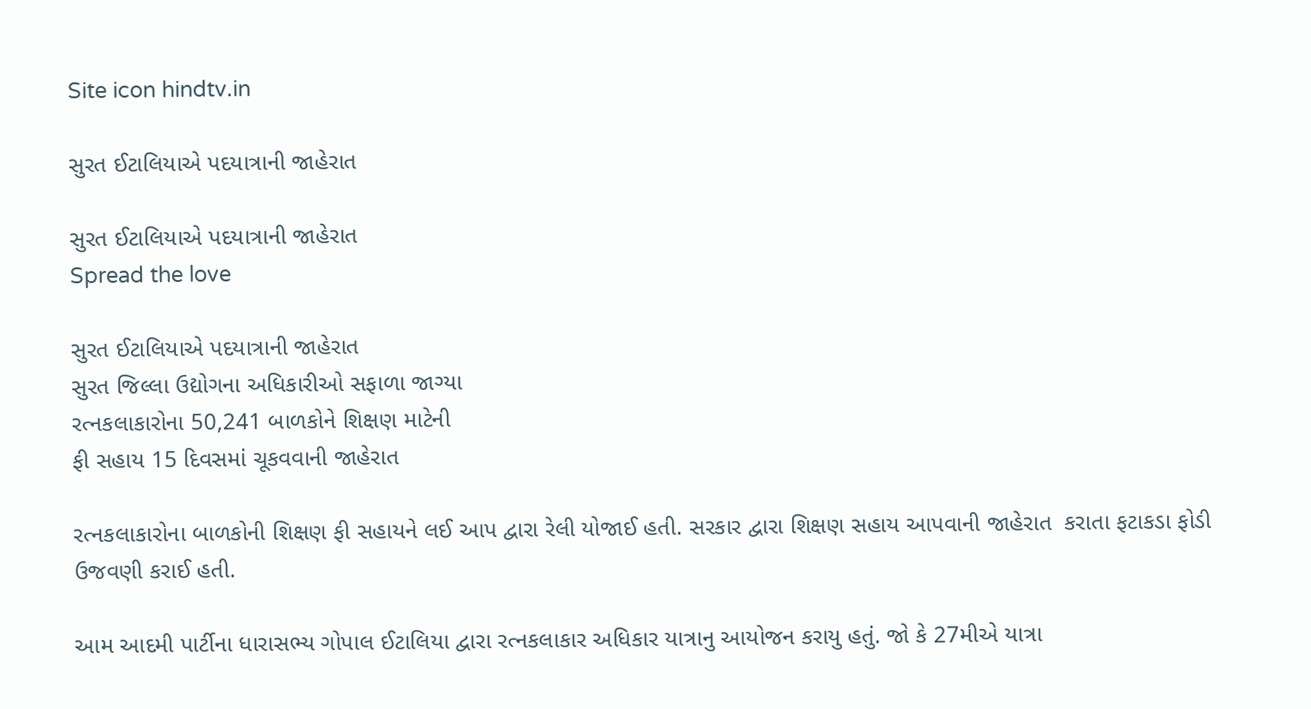Site icon hindtv.in

સુરત ઈટાલિયાએ પદયાત્રાની જાહેરાત

સુરત ઈટાલિયાએ પદયાત્રાની જાહેરાત
Spread the love

સુરત ઈટાલિયાએ પદયાત્રાની જાહેરાત
સુરત જિલ્લા ઉદ્યોગના અધિકારીઓ સફાળા જાગ્યા
રત્નકલાકારોના 50,241 બાળકોને શિક્ષણ માટેની
ફી સહાય 15 દિવસમાં ચૂકવવાની જાહેરાત

રત્નકલાકારોના બાળકોની શિક્ષણ ફી સહાયને લઈ આપ દ્વારા રેલી યોજાઈ હતી. સરકાર દ્વારા શિક્ષણ સહાય આપવાની જાહેરાત  કરાતા ફટાકડા ફોડી ઉજવણી કરાઈ હતી.

આમ આદમી પાર્ટીના ધારાસભ્ય ગોપાલ ઈટાલિયા દ્વારા રત્નકલાકાર અધિકાર યાત્રાનુ આયોજન કરાયુ હતું. જો કે 27મીએ યાત્રા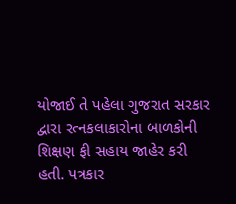યોજાઈ તે પહેલા ગુજરાત સરકાર દ્વારા રત્નકલાકારોના બાળકોની શિક્ષણ ફી સહાય જાહેર કરી હતી. પત્રકાર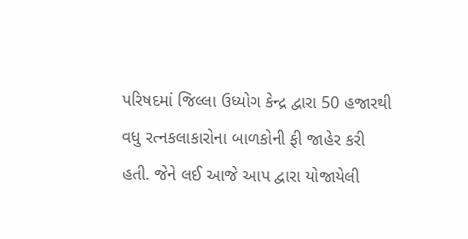પરિષદમાં જિલ્લા ઉધ્યોગ કેન્દ્ર દ્વારા 50 હજારથી વધુ રત્નકલાકારોના બાળકોની ફી જાહેર કરી હતી. જેને લઈ આજે આપ દ્વારા યોજાયેલી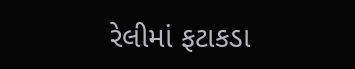રેલીમાં ફટાકડા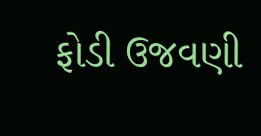ફોડી ઉજવણી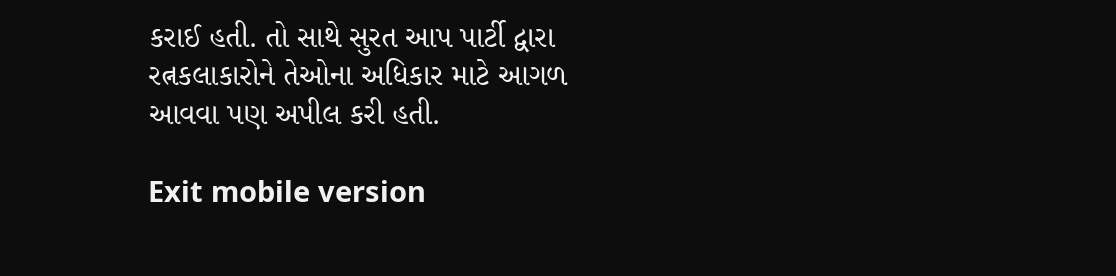કરાઈ હતી. તો સાથે સુરત આપ પાર્ટી દ્વારા રત્નકલાકારોને તેઓના અધિકાર માટે આગળ આવવા પણ અપીલ કરી હતી.

Exit mobile version